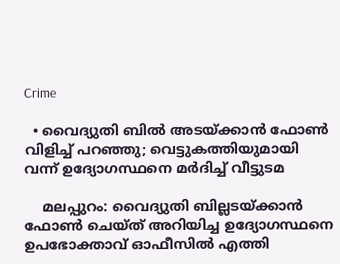Crime

  • വൈദ്യുതി ബില്‍ അടയ്ക്കാന്‍ ഫോണ്‍ വിളിച്ച് പറഞ്ഞു; വെട്ടുകത്തിയുമായി വന്ന് ഉദ്യോഗസ്ഥനെ മര്‍ദിച്ച് വീട്ടുടമ

    മലപ്പുറം: വൈദ്യുതി ബില്ലടയ്ക്കാന്‍ ഫോണ്‍ ചെയ്ത് അറിയിച്ച ഉദ്യോഗസ്ഥനെ ഉപഭോക്താവ് ഓഫീസില്‍ എത്തി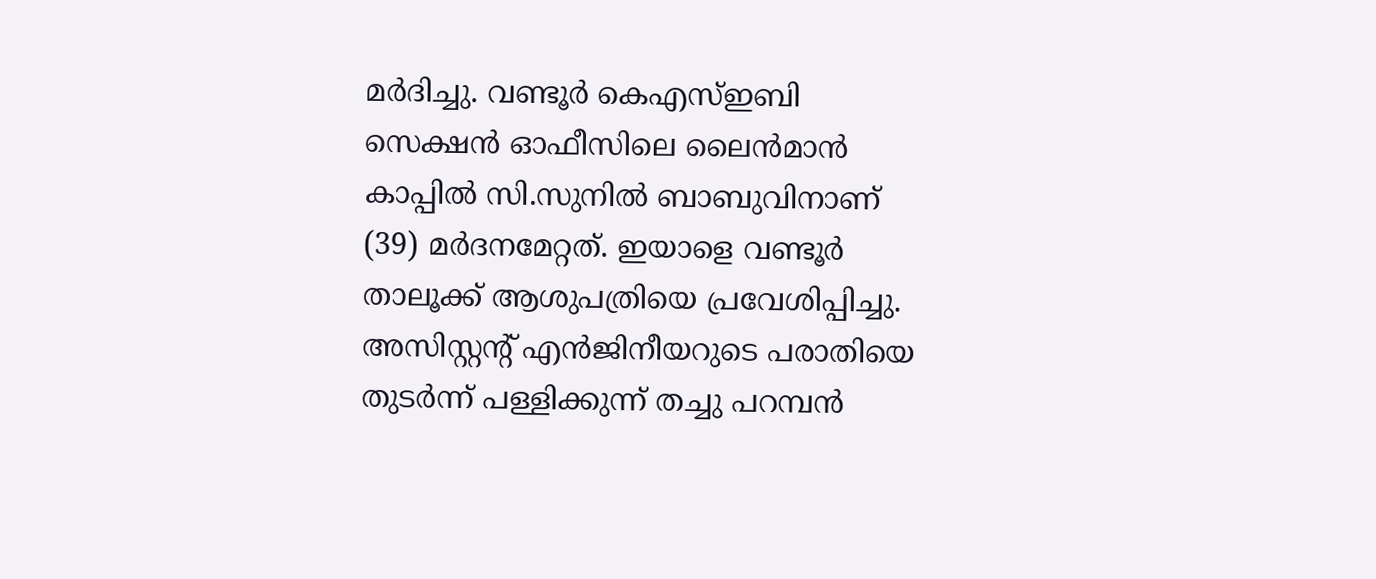മര്‍ദിച്ചു. വണ്ടൂര്‍ കെഎസ്ഇബി സെക്ഷന്‍ ഓഫീസിലെ ലൈന്‍മാന്‍ കാപ്പില്‍ സി.സുനില്‍ ബാബുവിനാണ് (39) മര്‍ദനമേറ്റത്. ഇയാളെ വണ്ടൂര്‍ താലൂക്ക് ആശുപത്രിയെ പ്രവേശിപ്പിച്ചു. അസിസ്റ്റന്റ് എന്‍ജിനീയറുടെ പരാതിയെ തുടര്‍ന്ന് പള്ളിക്കുന്ന് തച്ചു പറമ്പന്‍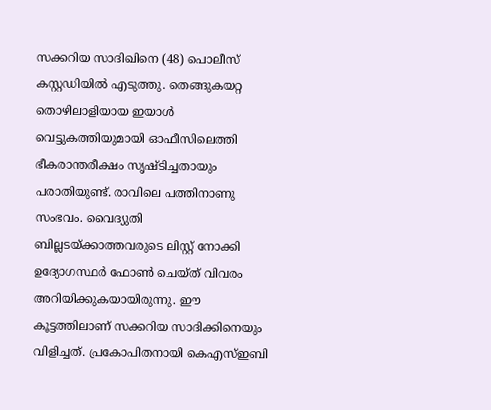സക്കറിയ സാദിഖിനെ (48) പൊലീസ് കസ്റ്റഡിയില്‍ എടുത്തു. തെങ്ങുകയറ്റ തൊഴിലാളിയായ ഇയാള്‍ വെട്ടുകത്തിയുമായി ഓഫീസിലെത്തി ഭീകരാന്തരീക്ഷം സൃഷ്ടിച്ചതായും പരാതിയുണ്ട്. രാവിലെ പത്തിനാണു സംഭവം. വൈദ്യുതി ബില്ലടയ്ക്കാത്തവരുടെ ലിസ്റ്റ് നോക്കി ഉദ്യോഗസ്ഥര്‍ ഫോണ്‍ ചെയ്ത് വിവരം അറിയിക്കുകയായിരുന്നു. ഈ കൂട്ടത്തിലാണ് സക്കറിയ സാദിക്കിനെയും വിളിച്ചത്. പ്രകോപിതനായി കെഎസ്ഇബി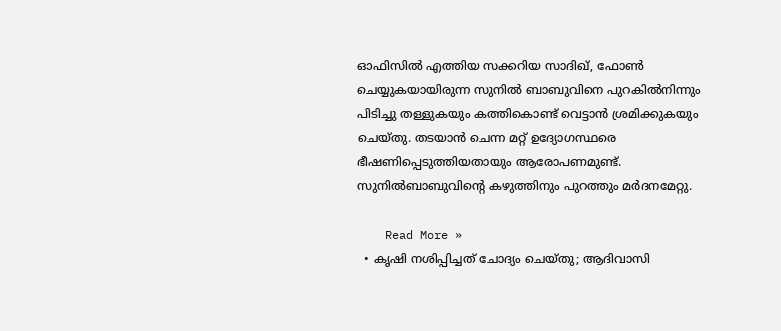ഓഫിസില്‍ എത്തിയ സക്കറിയ സാദിഖ്, ഫോണ്‍ ചെയ്യുകയായിരുന്ന സുനില്‍ ബാബുവിനെ പുറകില്‍നിന്നും പിടിച്ചു തള്ളുകയും കത്തികൊണ്ട് വെട്ടാന്‍ ശ്രമിക്കുകയും ചെയ്തു. തടയാന്‍ ചെന്ന മറ്റ് ഉദ്യോഗസ്ഥരെ ഭീഷണിപ്പെടുത്തിയതായും ആരോപണമുണ്ട്. സുനില്‍ബാബുവിന്റെ കഴുത്തിനും പുറത്തും മര്‍ദനമേറ്റു.

    Read More »
  • കൃഷി നശിപ്പിച്ചത് ചോദ്യം ചെയ്തു; ആദിവാസി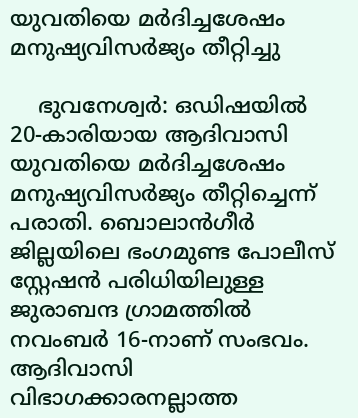യുവതിയെ മര്‍ദിച്ചശേഷം മനുഷ്യവിസര്‍ജ്യം തീറ്റിച്ചു

    ഭുവനേശ്വര്‍: ഒഡിഷയില്‍ 20-കാരിയായ ആദിവാസി യുവതിയെ മര്‍ദിച്ചശേഷം മനുഷ്യവിസര്‍ജ്യം തീറ്റിച്ചെന്ന് പരാതി. ബൊലാന്‍ഗീര്‍ ജില്ലയിലെ ഭംഗമുണ്ട പോലീസ് സ്റ്റേഷന്‍ പരിധിയിലുള്ള ജുരാബന്ദ ഗ്രാമത്തില്‍ നവംബര്‍ 16-നാണ് സംഭവം. ആദിവാസി വിഭാഗക്കാരനല്ലാത്ത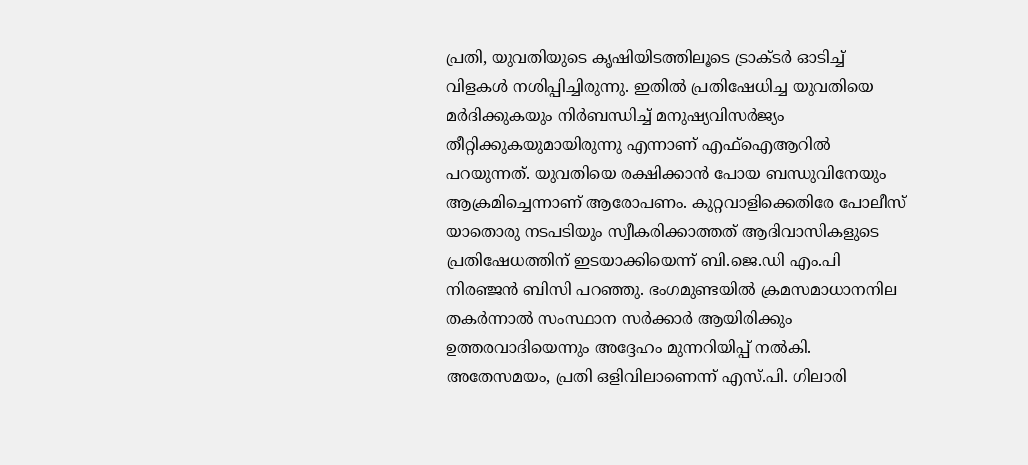പ്രതി, യുവതിയുടെ കൃഷിയിടത്തിലൂടെ ട്രാക്ടര്‍ ഓടിച്ച് വിളകള്‍ നശിപ്പിച്ചിരുന്നു. ഇതില്‍ പ്രതിഷേധിച്ച യുവതിയെ മര്‍ദിക്കുകയും നിര്‍ബന്ധിച്ച് മനുഷ്യവിസര്‍ജ്യം തീറ്റിക്കുകയുമായിരുന്നു എന്നാണ് എഫ്ഐആറില്‍ പറയുന്നത്. യുവതിയെ രക്ഷിക്കാന്‍ പോയ ബന്ധുവിനേയും ആക്രമിച്ചെന്നാണ് ആരോപണം. കുറ്റവാളിക്കെതിരേ പോലീസ് യാതൊരു നടപടിയും സ്വീകരിക്കാത്തത് ആദിവാസികളുടെ പ്രതിഷേധത്തിന് ഇടയാക്കിയെന്ന് ബി.ജെ.ഡി എം.പി നിരഞ്ജന്‍ ബിസി പറഞ്ഞു. ഭംഗമുണ്ടയില്‍ ക്രമസമാധാനനില തകര്‍ന്നാല്‍ സംസ്ഥാന സര്‍ക്കാര്‍ ആയിരിക്കും ഉത്തരവാദിയെന്നും അദ്ദേഹം മുന്നറിയിപ്പ് നല്‍കി. അതേസമയം, പ്രതി ഒളിവിലാണെന്ന് എസ്.പി. ഗിലാരി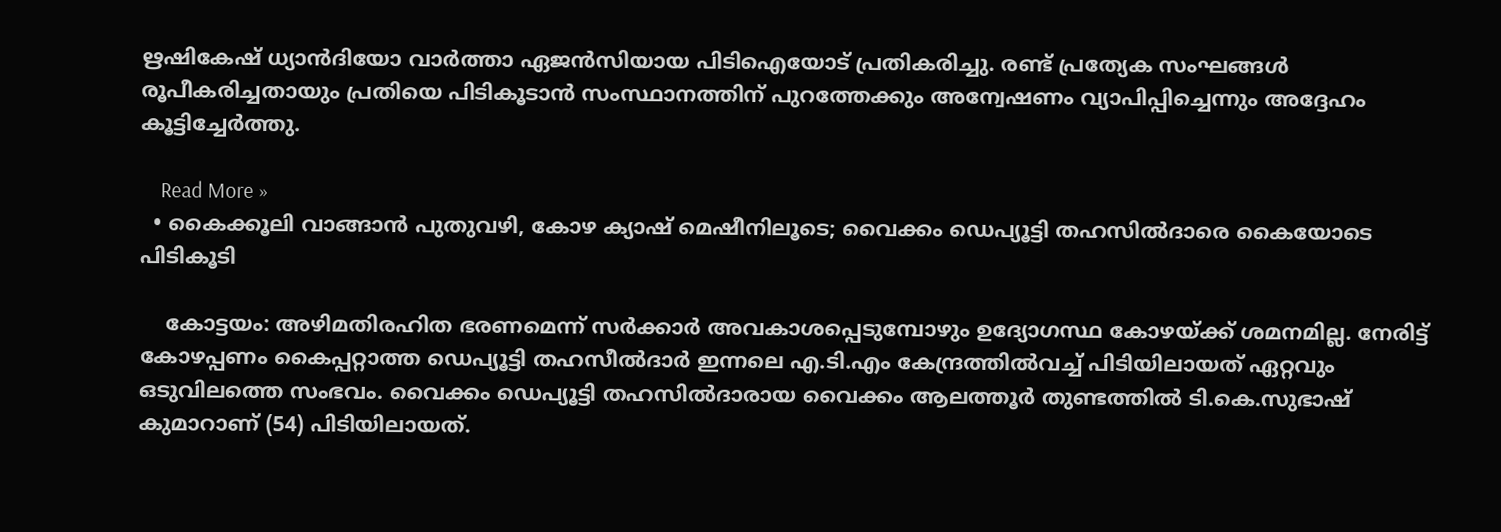ഋഷികേഷ് ധ്യാന്‍ദിയോ വാര്‍ത്താ ഏജന്‍സിയായ പിടിഐയോട് പ്രതികരിച്ചു. രണ്ട് പ്രത്യേക സംഘങ്ങള്‍ രൂപീകരിച്ചതായും പ്രതിയെ പിടികൂടാന്‍ സംസ്ഥാനത്തിന് പുറത്തേക്കും അന്വേഷണം വ്യാപിപ്പിച്ചെന്നും അദ്ദേഹം കൂട്ടിച്ചേര്‍ത്തു.

    Read More »
  • കൈക്കൂലി വാങ്ങാന്‍ പുതുവഴി, കോഴ ക്യാഷ് മെഷീനിലൂടെ; വൈക്കം ഡെപ്യൂട്ടി തഹസില്‍ദാരെ കൈയോടെ പിടികൂടി

    കോട്ടയം: അഴിമതിരഹിത ഭരണമെന്ന് സര്‍ക്കാര്‍ അവകാശപ്പെടുമ്പോഴും ഉദ്യോഗസ്ഥ കോഴയ്ക്ക് ശമനമില്ല. നേരിട്ട് കോഴപ്പണം കൈപ്പറ്റാത്ത ഡെപ്യൂട്ടി തഹസീല്‍ദാര്‍ ഇന്നലെ എ.ടി.എം കേന്ദ്രത്തില്‍വച്ച് പിടിയിലായത് ഏറ്റവും ഒടുവിലത്തെ സംഭവം. വൈക്കം ഡെപ്യൂട്ടി തഹസില്‍ദാരായ വൈക്കം ആലത്തൂര്‍ തുണ്ടത്തില്‍ ടി.കെ.സുഭാഷ് കുമാറാണ് (54) പിടിയിലായത്.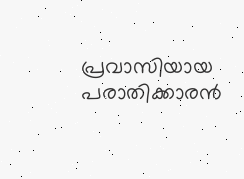പ്രവാസിയായ പരാതിക്കാരന്‍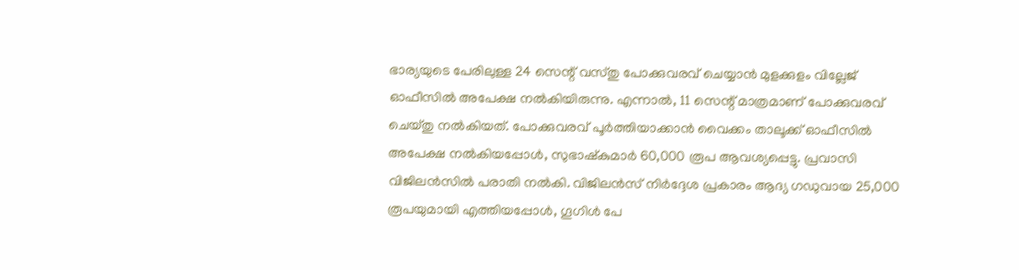ഭാര്യയുടെ പേരിലുള്ള 24 സെന്റ് വസ്തു പോക്കുവരവ് ചെയ്യാന്‍ മുളക്കുളം വില്ലേജ് ഓഫീസില്‍ അപേക്ഷ നല്‍കിയിരുന്നു. എന്നാല്‍, 11 സെന്റ് മാത്രമാണ് പോക്കുവരവ് ചെയ്തു നല്‍കിയത്. പോക്കുവരവ് പൂര്‍ത്തിയാക്കാന്‍ വൈക്കം താലൂക്ക് ഓഫീസില്‍ അപേക്ഷ നല്‍കിയപ്പോള്‍, സുഭാഷ്‌കുമാര്‍ 60,000 രൂപ ആവശ്യപ്പെട്ടു. പ്രവാസി വിജിലന്‍സില്‍ പരാതി നല്‍കി. വിജിലന്‍സ് നിര്‍ദ്ദേശ പ്രകാരം ആദ്യ ഗഡുവായ 25,000 രൂപയുമായി എത്തിയപ്പോള്‍, ഗൂഗിള്‍ പേ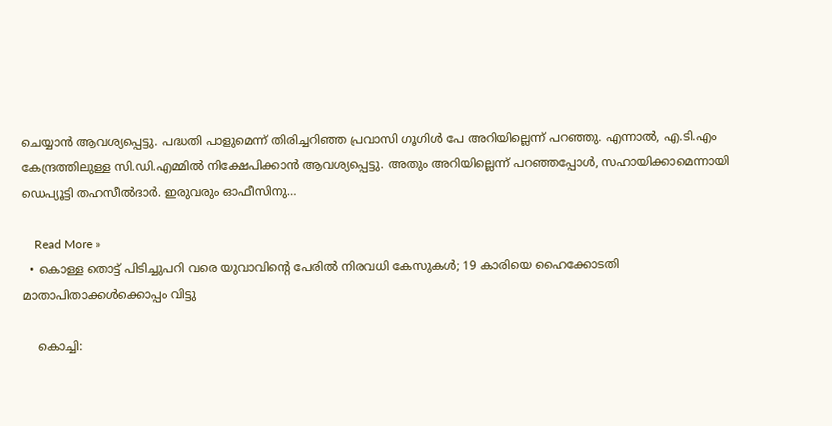ചെയ്യാന്‍ ആവശ്യപ്പെട്ടു. പദ്ധതി പാളുമെന്ന് തിരിച്ചറിഞ്ഞ പ്രവാസി ഗൂഗിള്‍ പേ അറിയില്ലെന്ന് പറഞ്ഞു. എന്നാല്‍, എ.ടി.എം കേന്ദ്രത്തിലുള്ള സി.ഡി.എമ്മില്‍ നിക്ഷേപിക്കാന്‍ ആവശ്യപ്പെട്ടു. അതും അറിയില്ലെന്ന് പറഞ്ഞപ്പോള്‍, സഹായിക്കാമെന്നായി ഡെപ്യൂട്ടി തഹസീല്‍ദാര്‍. ഇരുവരും ഓഫീസിനു…

    Read More »
  • കൊള്ള തൊട്ട് പിടിച്ചുപറി വരെ യുവാവിന്റെ പേരില്‍ നിരവധി കേസുകള്‍; 19 കാരിയെ ഹൈക്കോടതി മാതാപിതാക്കള്‍ക്കൊപ്പം വിട്ടു

    കൊച്ചി: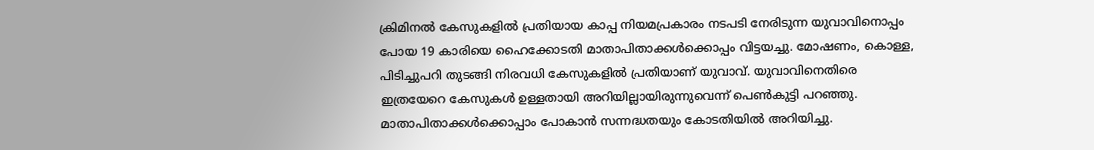ക്രിമിനല്‍ കേസുകളില്‍ പ്രതിയായ കാപ്പ നിയമപ്രകാരം നടപടി നേരിടുന്ന യുവാവിനൊപ്പം പോയ 19 കാരിയെ ഹൈക്കോടതി മാതാപിതാക്കള്‍ക്കൊപ്പം വിട്ടയച്ചു. മോഷണം, കൊള്ള, പിടിച്ചുപറി തുടങ്ങി നിരവധി കേസുകളില്‍ പ്രതിയാണ് യുവാവ്. യുവാവിനെതിരെ ഇത്രയേറെ കേസുകള്‍ ഉള്ളതായി അറിയില്ലായിരുന്നുവെന്ന് പെണ്‍കുട്ടി പറഞ്ഞു. മാതാപിതാക്കള്‍ക്കൊപ്പാം പോകാന്‍ സന്നദ്ധതയും കോടതിയില്‍ അറിയിച്ചു.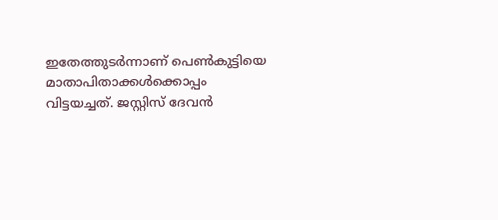ഇതേത്തുടര്‍ന്നാണ് പെണ്‍കുട്ടിയെ മാതാപിതാക്കള്‍ക്കൊപ്പം വിട്ടയച്ചത്. ജസ്റ്റിസ് ദേവന്‍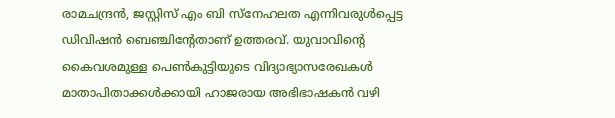രാമചന്ദ്രന്‍, ജസ്റ്റിസ് എം ബി സ്നേഹലത എന്നിവരുള്‍പ്പെട്ട ഡിവിഷന്‍ ബെഞ്ചിന്റേതാണ് ഉത്തരവ്. യുവാവിന്റെ കൈവശമുള്ള പെണ്‍കുട്ടിയുടെ വിദ്യാഭ്യാസരേഖകള്‍ മാതാപിതാക്കള്‍ക്കായി ഹാജരായ അഭിഭാഷകന്‍ വഴി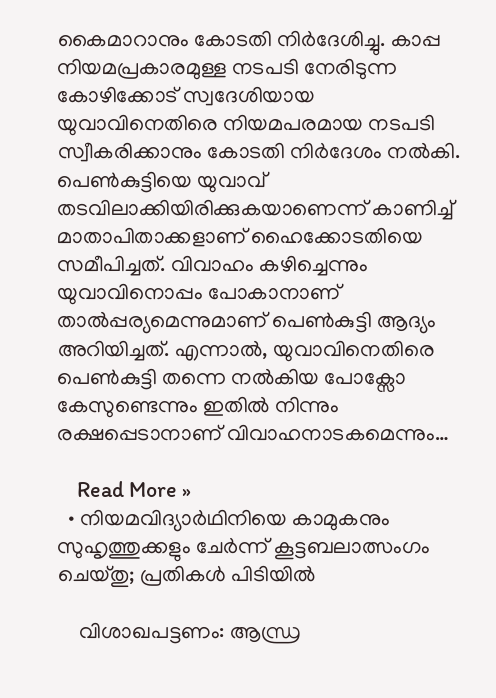കൈമാറാനും കോടതി നിര്‍ദേശിച്ചു. കാപ്പ നിയമപ്രകാരമുള്ള നടപടി നേരിടുന്ന കോഴിക്കോട് സ്വദേശിയായ യുവാവിനെതിരെ നിയമപരമായ നടപടി സ്വീകരിക്കാനും കോടതി നിര്‍ദേശം നല്‍കി. പെണ്‍കുട്ടിയെ യുവാവ് തടവിലാക്കിയിരിക്കുകയാണെന്ന് കാണിച്ച് മാതാപിതാക്കളാണ് ഹൈക്കോടതിയെ സമീപിച്ചത്. വിവാഹം കഴിച്ചെന്നും യുവാവിനൊപ്പം പോകാനാണ് താല്‍പ്പര്യമെന്നുമാണ് പെണ്‍കുട്ടി ആദ്യം അറിയിച്ചത്. എന്നാല്‍, യുവാവിനെതിരെ പെണ്‍കുട്ടി തന്നെ നല്‍കിയ പോക്സോ കേസുണ്ടെന്നും ഇതില്‍ നിന്നും രക്ഷപ്പെടാനാണ് വിവാഹനാടകമെന്നും…

    Read More »
  • നിയമവിദ്യാര്‍ഥിനിയെ കാമുകനും സുഹൃത്തുക്കളും ചേര്‍ന്ന് കൂട്ടബലാത്സംഗം ചെയ്തു; പ്രതികള്‍ പിടിയില്‍

    വിശാഖപട്ടണം: ആന്ധ്ര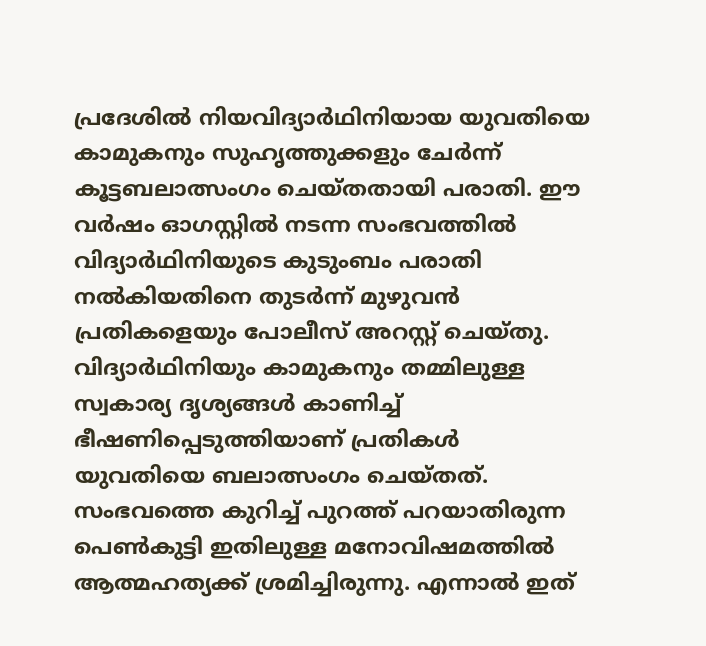പ്രദേശില്‍ നിയവിദ്യാര്‍ഥിനിയായ യുവതിയെ കാമുകനും സുഹൃത്തുക്കളും ചേര്‍ന്ന് കൂട്ടബലാത്സംഗം ചെയ്തതായി പരാതി. ഈ വര്‍ഷം ഓഗസ്റ്റില്‍ നടന്ന സംഭവത്തില്‍ വിദ്യാര്‍ഥിനിയുടെ കുടുംബം പരാതി നല്‍കിയതിനെ തുടര്‍ന്ന് മുഴുവന്‍ പ്രതികളെയും പോലീസ് അറസ്റ്റ് ചെയ്തു. വിദ്യാര്‍ഥിനിയും കാമുകനും തമ്മിലുള്ള സ്വകാര്യ ദൃശ്യങ്ങള്‍ കാണിച്ച് ഭീഷണിപ്പെടുത്തിയാണ് പ്രതികള്‍ യുവതിയെ ബലാത്സംഗം ചെയ്തത്. സംഭവത്തെ കുറിച്ച് പുറത്ത് പറയാതിരുന്ന പെണ്‍കുട്ടി ഇതിലുള്ള മനോവിഷമത്തില്‍ ആത്മഹത്യക്ക് ശ്രമിച്ചിരുന്നു. എന്നാല്‍ ഇത്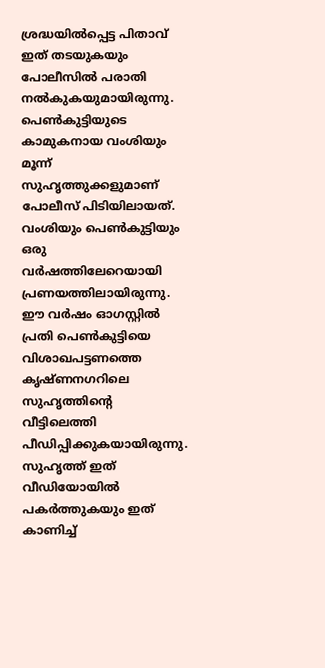ശ്രദ്ധയില്‍പ്പെട്ട പിതാവ് ഇത് തടയുകയും പോലീസില്‍ പരാതി നല്‍കുകയുമായിരുന്നു. പെണ്‍കുട്ടിയുടെ കാമുകനായ വംശിയും മൂന്ന് സുഹൃത്തുക്കളുമാണ് പോലീസ് പിടിയിലായത്. വംശിയും പെണ്‍കുട്ടിയും ഒരു വര്‍ഷത്തിലേറെയായി പ്രണയത്തിലായിരുന്നു. ഈ വര്‍ഷം ഓഗസ്റ്റില്‍ പ്രതി പെണ്‍കുട്ടിയെ വിശാഖപട്ടണത്തെ കൃഷ്ണനഗറിലെ സുഹൃത്തിന്റെ വീട്ടിലെത്തി പീഡിപ്പിക്കുകയായിരുന്നു. സുഹൃത്ത് ഇത് വീഡിയോയില്‍ പകര്‍ത്തുകയും ഇത് കാണിച്ച്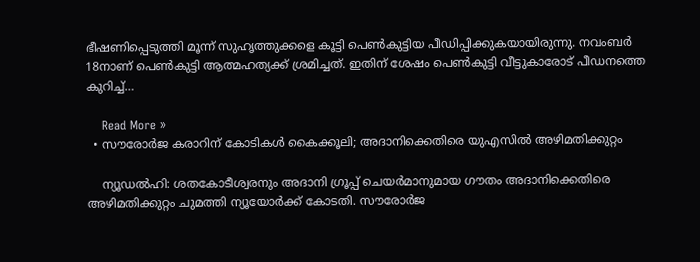ഭീഷണിപ്പെടുത്തി മൂന്ന് സുഹൃത്തുക്കളെ കൂട്ടി പെണ്‍കുട്ടിയ പീഡിപ്പിക്കുകയായിരുന്നു. നവംബര്‍ 18നാണ് പെണ്‍കുട്ടി ആത്മഹത്യക്ക് ശ്രമിച്ചത്. ഇതിന് ശേഷം പെണ്‍കുട്ടി വീട്ടുകാരോട് പീഡനത്തെ കുറിച്ച്…

    Read More »
  • സൗരോര്‍ജ കരാറിന് കോടികള്‍ കൈക്കൂലി; അദാനിക്കെതിരെ യുഎസില്‍ അഴിമതിക്കുറ്റം

    ന്യൂഡല്‍ഹി: ശതകോടീശ്വരനും അദാനി ഗ്രൂപ്പ് ചെയര്‍മാനുമായ ഗൗതം അദാനിക്കെതിരെ അഴിമതിക്കുറ്റം ചുമത്തി ന്യൂയോര്‍ക്ക് കോടതി. സൗരോര്‍ജ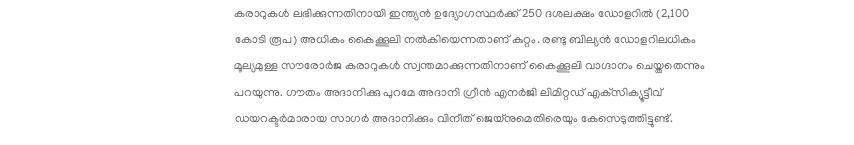കരാറുകള്‍ ലഭിക്കുന്നതിനായി ഇന്ത്യന്‍ ഉദ്യോഗസ്ഥര്‍ക്ക് 250 ദശലക്ഷം ഡോളറില്‍ (2,100 കോടി രൂപ) അധികം കൈക്കൂലി നല്‍കിയെന്നതാണ് കുറ്റം. രണ്ടു ബില്യന്‍ ഡോളറിലധികം മൂല്യമുള്ള സൗരോര്‍ജ കരാറുകള്‍ സ്വന്തമാക്കുന്നതിനാണ് കൈക്കൂലി വാഗ്ദാനം ചെയ്തതെന്നും പറയുന്നു. ഗൗതം അദാനിക്കു പുറമേ അദാനി ഗ്രീന്‍ എനര്‍ജി ലിമിറ്റഡ് എക്‌സിക്യൂട്ടീവ് ഡയറക്ടര്‍മാരായ സാഗര്‍ അദാനിക്കും വിനീത് ജെയ്‌നുമെതിരെയും കേസെടുത്തിട്ടുണ്ട്.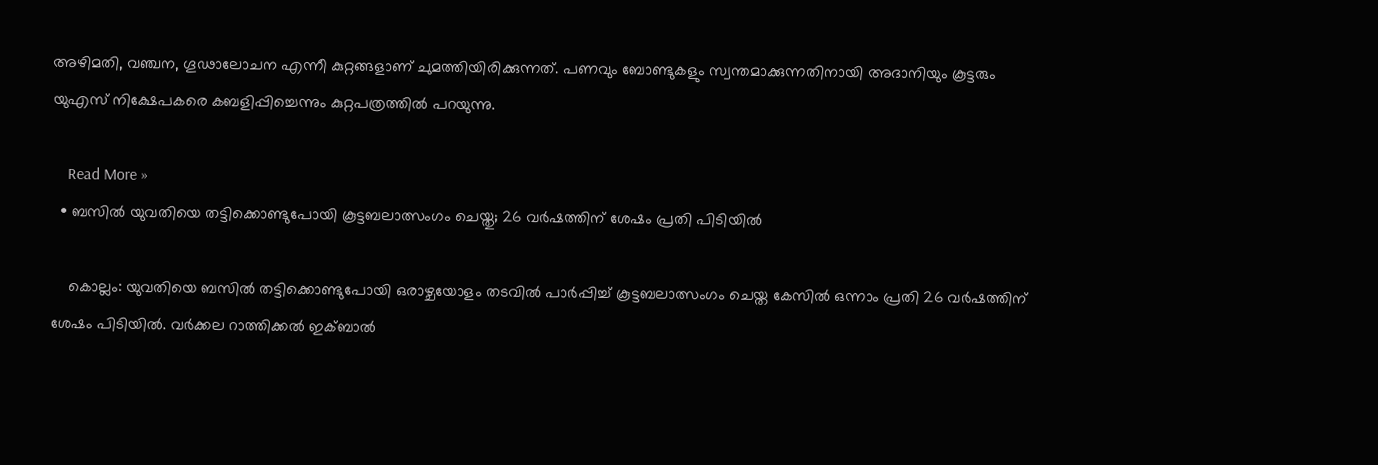അഴിമതി, വഞ്ചന, ഗൂഢാലോചന എന്നീ കുറ്റങ്ങളാണ് ചുമത്തിയിരിക്കുന്നത്. പണവും ബോണ്ടുകളും സ്വന്തമാക്കുന്നതിനായി അദാനിയും കൂട്ടരും യുഎസ് നിക്ഷേപകരെ കബളിപ്പിച്ചെന്നും കുറ്റപത്രത്തില്‍ പറയുന്നു.

    Read More »
  • ബസില്‍ യുവതിയെ തട്ടിക്കൊണ്ടുപോയി കൂട്ടബലാത്സംഗം ചെയ്തു; 26 വര്‍ഷത്തിന് ശേഷം പ്രതി പിടിയില്‍

    കൊല്ലം: യുവതിയെ ബസില്‍ തട്ടിക്കൊണ്ടുപോയി ഒരാഴ്ചയോളം തടവില്‍ പാര്‍പ്പിച്ച് കൂട്ടബലാത്സംഗം ചെയ്ത കേസില്‍ ഒന്നാം പ്രതി 26 വര്‍ഷത്തിന് ശേഷം പിടിയില്‍. വര്‍ക്കല റാത്തിക്കല്‍ ഇക്ബാല്‍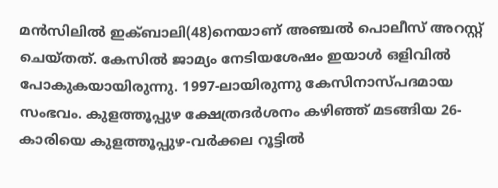മന്‍സിലില്‍ ഇക്ബാലി(48)നെയാണ് അഞ്ചല്‍ പൊലീസ് അറസ്റ്റ് ചെയ്തത്. കേസില്‍ ജാമ്യം നേടിയശേഷം ഇയാള്‍ ഒളിവില്‍ പോകുകയായിരുന്നു. 1997-ലായിരുന്നു കേസിനാസ്പദമായ സംഭവം. കുളത്തൂപ്പുഴ ക്ഷേത്രദര്‍ശനം കഴിഞ്ഞ് മടങ്ങിയ 26-കാരിയെ കുളത്തൂപ്പുഴ-വര്‍ക്കല റൂട്ടില്‍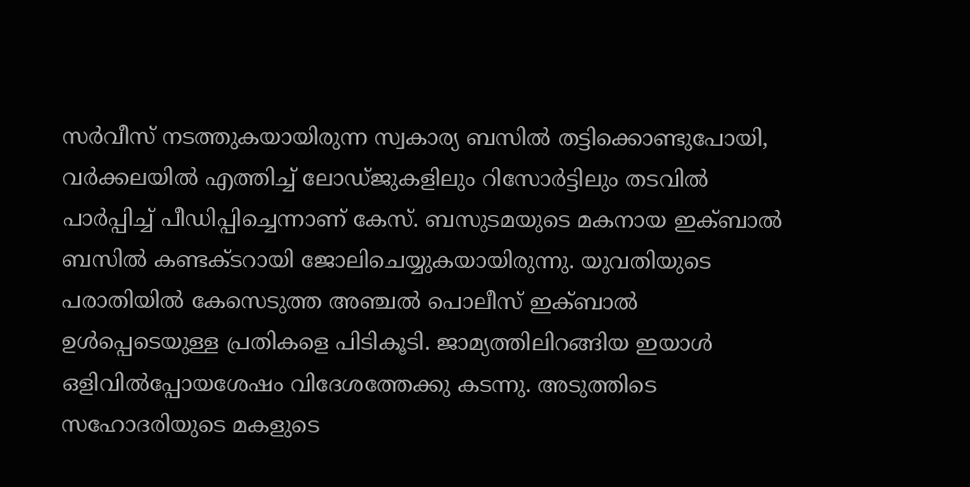സര്‍വീസ് നടത്തുകയായിരുന്ന സ്വകാര്യ ബസില്‍ തട്ടിക്കൊണ്ടുപോയി, വര്‍ക്കലയില്‍ എത്തിച്ച് ലോഡ്ജുകളിലും റിസോര്‍ട്ടിലും തടവില്‍ പാര്‍പ്പിച്ച് പീഡിപ്പിച്ചെന്നാണ് കേസ്. ബസുടമയുടെ മകനായ ഇക്ബാല്‍ ബസില്‍ കണ്ടക്ടറായി ജോലിചെയ്യുകയായിരുന്നു. യുവതിയുടെ പരാതിയില്‍ കേസെടുത്ത അഞ്ചല്‍ പൊലീസ് ഇക്ബാല്‍ ഉള്‍പ്പെടെയുള്ള പ്രതികളെ പിടികൂടി. ജാമ്യത്തിലിറങ്ങിയ ഇയാള്‍ ഒളിവില്‍പ്പോയശേഷം വിദേശത്തേക്കു കടന്നു. അടുത്തിടെ സഹോദരിയുടെ മകളുടെ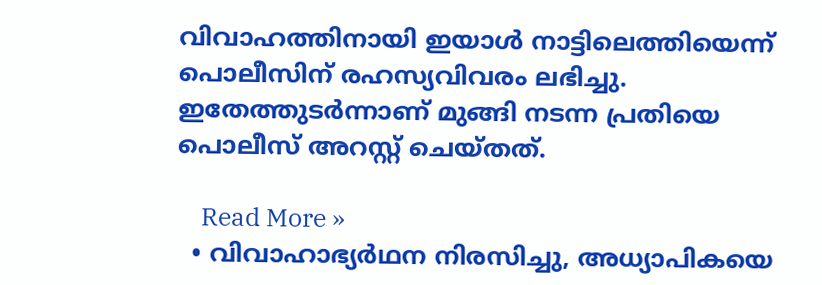വിവാഹത്തിനായി ഇയാള്‍ നാട്ടിലെത്തിയെന്ന് പൊലീസിന് രഹസ്യവിവരം ലഭിച്ചു. ഇതേത്തുടര്‍ന്നാണ് മുങ്ങി നടന്ന പ്രതിയെ പൊലീസ് അറസ്റ്റ് ചെയ്തത്.

    Read More »
  • വിവാഹാഭ്യർഥന നിരസിച്ചു, അധ്യാപികയെ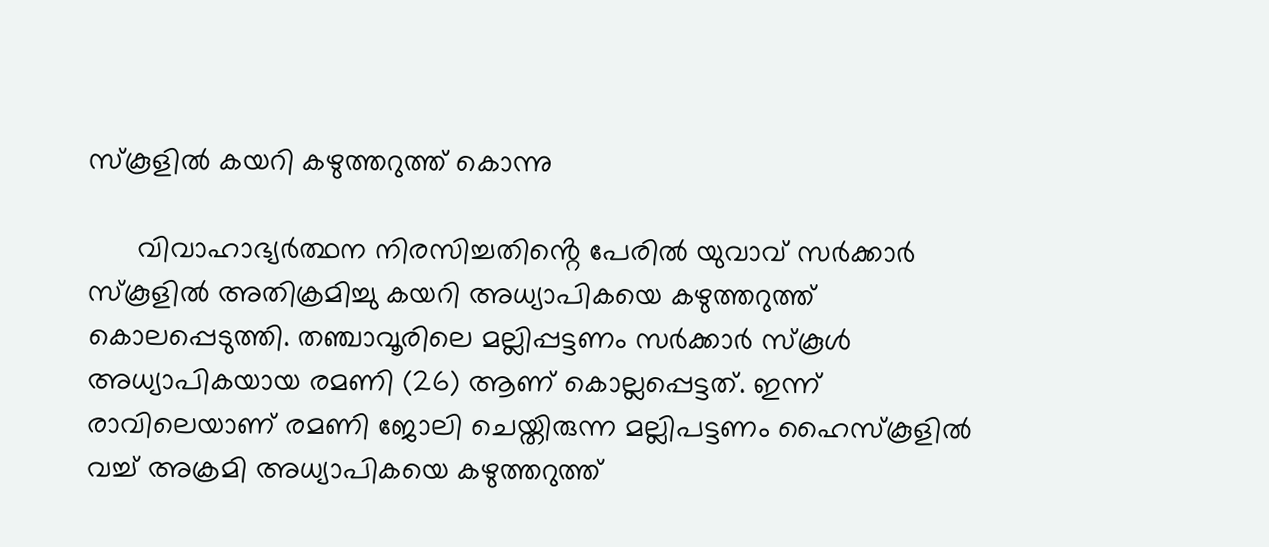സ്‌കൂളിൽ കയറി കഴുത്തറുത്ത് കൊന്നു

      വിവാഹാഭ്യർത്ഥന നിരസിച്ചതിൻ്റെ പേരിൽ യുവാവ് സർക്കാർ സ്കൂളിൽ അതിക്രമിച്ചു കയറി അധ്യാപികയെ കഴുത്തറുത്ത് കൊലപ്പെടുത്തി. തഞ്ചാവൂരിലെ മല്ലിപ്പട്ടണം സർക്കാർ സ്കൂൾ അധ്യാപികയായ രമണി (26) ആണ് കൊല്ലപ്പെട്ടത്. ഇന്ന് രാവിലെയാണ് രമണി ജോലി ചെയ്തിരുന്ന മല്ലിപട്ടണം ഹൈസ്‌കൂളിൽ വച്ച് അക്രമി അധ്യാപികയെ കഴുത്തറുത്ത്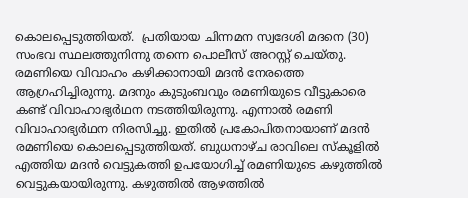കൊലപ്പെടുത്തിയത്.  പ്രതിയായ ചിന്നമന സ്വദേശി മദനെ (30) സംഭവ സ്ഥലത്തുനിന്നു തന്നെ പൊലീസ് അറസ്റ്റ് ചെയ്തു. രമണിയെ വിവാഹം കഴിക്കാനായി മദൻ നേരത്തെ ആഗ്രഹിച്ചിരുന്നു. മദനും കുടുംബവും രമണിയുടെ വീട്ടുകാരെ കണ്ട് വിവാഹാഭ്യർഥന നടത്തിയിരുന്നു. എന്നാൽ രമണി വിവാഹാഭ്യർഥന നിരസിച്ചു. ഇതിൽ പ്രകോപിതനായാണ് മദൻ രമണിയെ കൊലപ്പെടുത്തിയത്. ബുധനാഴ്ച രാവിലെ സ്കൂളിൽ എത്തിയ മദൻ വെട്ടുകത്തി ഉപയോഗിച്ച് രമണിയുടെ കഴുത്തിൽ വെട്ടുകയായിരുന്നു. കഴുത്തിൽ ആഴത്തിൽ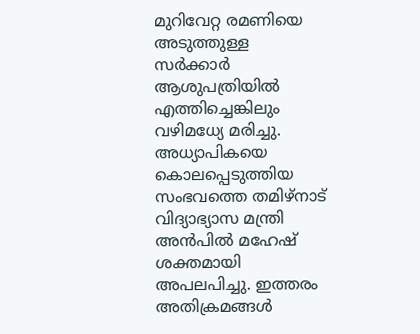മുറിവേറ്റ രമണിയെ അടുത്തുള്ള സർക്കാർ ആശുപത്രിയിൽ എത്തിച്ചെങ്കിലും വഴിമധ്യേ മരിച്ചു. അധ്യാപികയെ കൊലപ്പെടുത്തിയ സംഭവത്തെ തമിഴ്നാട് വിദ്യാഭ്യാസ മന്ത്രി അൻപിൽ മഹേഷ് ശക്തമായി അപലപിച്ചു. ഇത്തരം അതിക്രമങ്ങൾ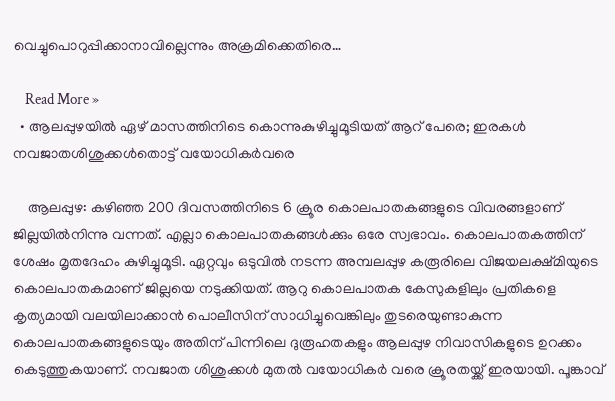വെച്ചുപൊറുപ്പിക്കാനാവില്ലെന്നും അക്രമിക്കെതിരെ…

    Read More »
  • ആലപ്പുഴയില്‍ ഏഴ് മാസത്തിനിടെ കൊന്നുകുഴിച്ചുമൂടിയത് ആറ് പേരെ; ഇരകള്‍ നവജാതശിശുക്കള്‍തൊട്ട് വയോധികര്‍വരെ

    ആലപ്പുഴ: കഴിഞ്ഞ 200 ദിവസത്തിനിടെ 6 ക്രൂര കൊലപാതകങ്ങളുടെ വിവരങ്ങളാണ് ജില്ലയില്‍നിന്നു വന്നത്. എല്ലാ കൊലപാതകങ്ങള്‍ക്കും ഒരേ സ്വഭാവം. കൊലപാതകത്തിന് ശേഷം മൃതദേഹം കുഴിച്ചുമൂടി. ഏറ്റവും ഒടുവില്‍ നടന്ന അമ്പലപ്പുഴ കരൂരിലെ വിജയലക്ഷ്മിയുടെ കൊലപാതകമാണ് ജില്ലയെ നടുക്കിയത്. ആറു കൊലപാതക കേസുകളിലും പ്രതികളെ കൃത്യമായി വലയിലാക്കാന്‍ പൊലീസിന് സാധിച്ചുവെങ്കിലും തുടരെയുണ്ടാകുന്ന കൊലപാതകങ്ങളുടെയും അതിന് പിന്നിലെ ദുരൂഹതകളും ആലപ്പുഴ നിവാസികളുടെ ഉറക്കം കെടുത്തുകയാണ്. നവജാത ശിശുക്കള്‍ മുതല്‍ വയോധികര്‍ വരെ ക്രൂരതയ്ക്ക് ഇരയായി. പൂങ്കാവ്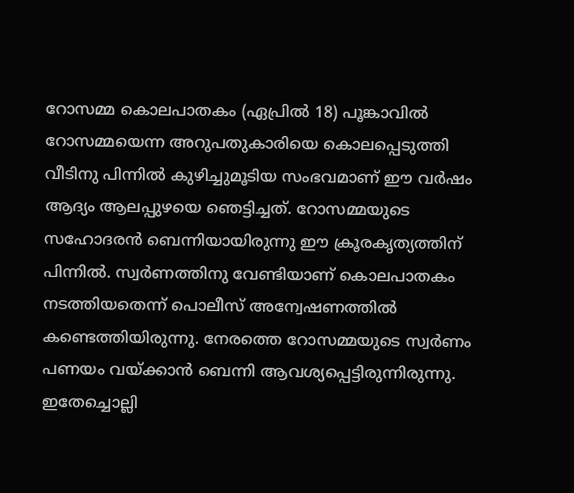റോസമ്മ കൊലപാതകം (ഏപ്രില്‍ 18) പൂങ്കാവില്‍ റോസമ്മയെന്ന അറുപതുകാരിയെ കൊലപ്പെടുത്തി വീടിനു പിന്നില്‍ കുഴിച്ചുമൂടിയ സംഭവമാണ് ഈ വര്‍ഷം ആദ്യം ആലപ്പുഴയെ ഞെട്ടിച്ചത്. റോസമ്മയുടെ സഹോദരന്‍ ബെന്നിയായിരുന്നു ഈ ക്രൂരകൃത്യത്തിന് പിന്നില്‍. സ്വര്‍ണത്തിനു വേണ്ടിയാണ് കൊലപാതകം നടത്തിയതെന്ന് പൊലീസ് അന്വേഷണത്തില്‍ കണ്ടെത്തിയിരുന്നു. നേരത്തെ റോസമ്മയുടെ സ്വര്‍ണം പണയം വയ്ക്കാന്‍ ബെന്നി ആവശ്യപ്പെട്ടിരുന്നിരുന്നു. ഇതേച്ചൊല്ലി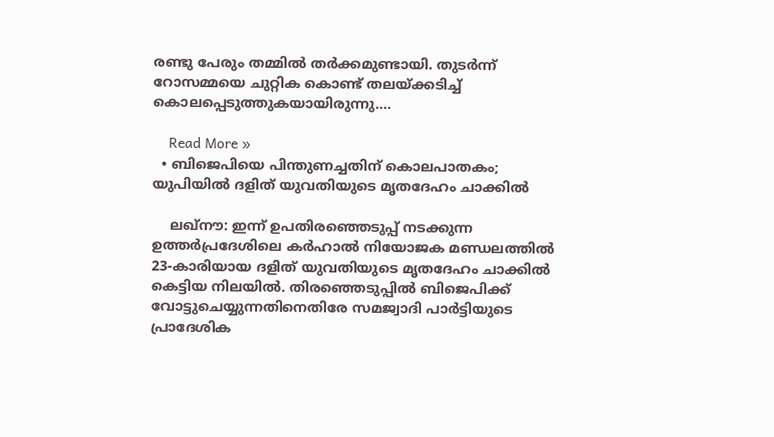രണ്ടു പേരും തമ്മില്‍ തര്‍ക്കമുണ്ടായി. തുടര്‍ന്ന് റോസമ്മയെ ചുറ്റിക കൊണ്ട് തലയ്ക്കടിച്ച് കൊലപ്പെടുത്തുകയായിരുന്നു.…

    Read More »
  • ബിജെപിയെ പിന്തുണച്ചതിന് കൊലപാതകം; യുപിയില്‍ ദളിത് യുവതിയുടെ മൃതദേഹം ചാക്കില്‍

    ലഖ്നൗ: ഇന്ന് ഉപതിരഞ്ഞെടുപ്പ് നടക്കുന്ന ഉത്തര്‍പ്രദേശിലെ കര്‍ഹാല്‍ നിയോജക മണ്ഡലത്തില്‍ 23-കാരിയായ ദളിത് യുവതിയുടെ മൃതദേഹം ചാക്കില്‍ കെട്ടിയ നിലയില്‍. തിരഞ്ഞെടുപ്പില്‍ ബിജെപിക്ക് വോട്ടുചെയ്യുന്നതിനെതിരേ സമജ്വാദി പാര്‍ട്ടിയുടെ പ്രാദേശിക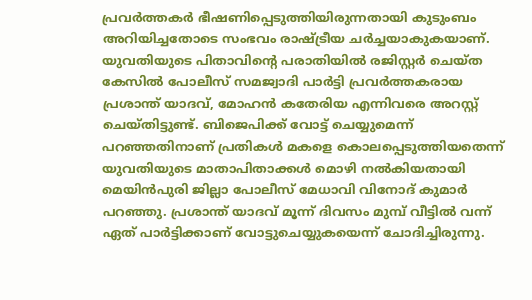പ്രവര്‍ത്തകര്‍ ഭീഷണിപ്പെടുത്തിയിരുന്നതായി കുടുംബം അറിയിച്ചതോടെ സംഭവം രാഷ്ട്രീയ ചര്‍ച്ചയാകുകയാണ്. യുവതിയുടെ പിതാവിന്റെ പരാതിയില്‍ രജിസ്റ്റര്‍ ചെയ്ത കേസില്‍ പോലീസ് സമജ്വാദി പാര്‍ട്ടി പ്രവര്‍ത്തകരായ പ്രശാന്ത് യാദവ്, മോഹന്‍ കതേരിയ എന്നിവരെ അറസ്റ്റ് ചെയ്തിട്ടുണ്ട്. ബിജെപിക്ക് വോട്ട് ചെയ്യുമെന്ന് പറഞ്ഞതിനാണ് പ്രതികള്‍ മകളെ കൊലപ്പെടുത്തിയതെന്ന് യുവതിയുടെ മാതാപിതാക്കള്‍ മൊഴി നല്‍കിയതായി മെയിന്‍പുരി ജില്ലാ പോലീസ് മേധാവി വിനോദ് കുമാര്‍ പറഞ്ഞു. പ്രശാന്ത് യാദവ് മൂന്ന് ദിവസം മുമ്പ് വീട്ടില്‍ വന്ന് ഏത് പാര്‍ട്ടിക്കാണ് വോട്ടുചെയ്യുകയെന്ന് ചോദിച്ചിരുന്നു.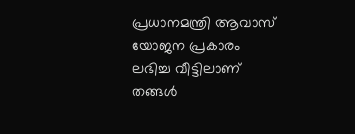പ്രധാനമന്ത്രി ആവാസ് യോജന പ്രകാരം ലഭിച്ച വീട്ടിലാണ് തങ്ങള്‍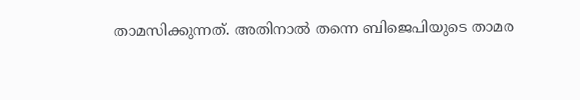താമസിക്കുന്നത്. അതിനാല്‍ തന്നെ ബിജെപിയുടെ താമര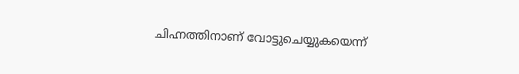ചിഹ്നത്തിനാണ് വോട്ടുചെയ്യുകയെന്ന്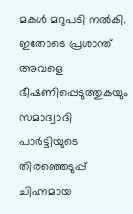മകള്‍ മറുപടി നല്‍കി. ഇതോടെ പ്രശാന്ത് അവളെ ഭീഷണിപ്പെടുത്തുകയും സമാദ്വാദി പാര്‍ട്ടിയുടെ തിരഞ്ഞെടുപ്പ് ചിഹ്നമായ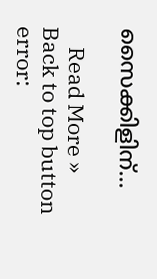സൈക്കിളിന്…

    Read More »
Back to top button
error: